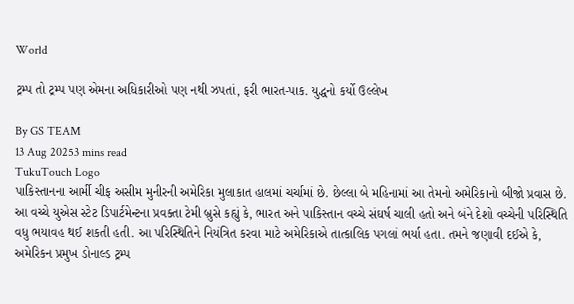World

ટ્રમ્પ તો ટ્રમ્પ પણ એમના અધિકારીઓ પણ નથી ઝપતાં, ફરી ભારત-પાક. યુદ્ધનો કર્યો ઉલ્લેખ

By GS TEAM
13 Aug 20253 mins read
TukuTouch Logo
પાકિસ્તાનના આર્મી ચીફ અસીમ મુનીરની અમેરિકા મુલાકાત હાલમાં ચર્ચામાં છે. છેલ્લા બે મહિનામાં આ તેમનો અમેરિકાનો બીજો પ્રવાસ છે. આ વચ્ચે યુએસ સ્ટેટ ડિપાર્ટમેન્ટના પ્રવક્તા ટેમી બ્રુસે કહ્યું કે, ભારત અને પાકિસ્તાન વચ્ચે સંઘર્ષ ચાલી હતો અને બંને દેશો વચ્ચેની પરિસ્થિતિ વધુ ભયાવહ થઈ શકતી હતી. આ પરિસ્થિતિને નિયંત્રિત કરવા માટે અમેરિકાએ તાત્કાલિક પગલાં ભર્યા હતા. તમને જણાવી દઈએ કે, અમેરિકન પ્રમુખ ડોનાલ્ડ ટ્રમ્પ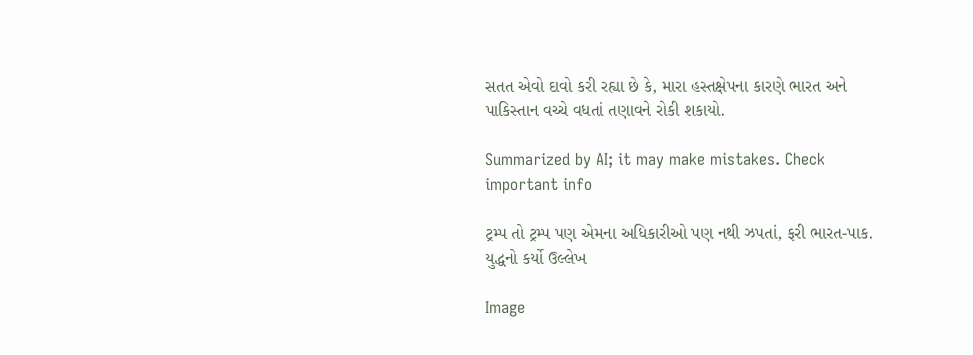સતત એવો દાવો કરી રહ્યા છે કે, મારા હસ્તક્ષેપના કારણે ભારત અને પાકિસ્તાન વચ્ચે વધતાં તણાવને રોકી શકાયો.

Summarized by AI; it may make mistakes. Check important info

ટ્રમ્પ તો ટ્રમ્પ પણ એમના અધિકારીઓ પણ નથી ઝપતાં, ફરી ભારત-પાક. યુદ્ધનો કર્યો ઉલ્લેખ

Image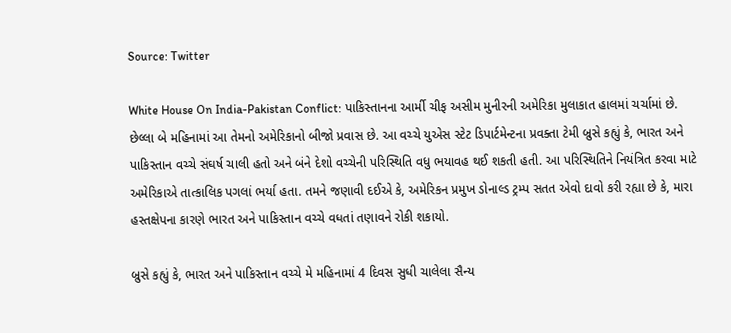Source: Twitter

White House On India-Pakistan Conflict: પાકિસ્તાનના આર્મી ચીફ અસીમ મુનીરની અમેરિકા મુલાકાત હાલમાં ચર્ચામાં છે. છેલ્લા બે મહિનામાં આ તેમનો અમેરિકાનો બીજો પ્રવાસ છે. આ વચ્ચે યુએસ સ્ટેટ ડિપાર્ટમેન્ટના પ્રવક્તા ટેમી બ્રુસે કહ્યું કે, ભારત અને પાકિસ્તાન વચ્ચે સંઘર્ષ ચાલી હતો અને બંને દેશો વચ્ચેની પરિસ્થિતિ વધુ ભયાવહ થઈ શકતી હતી. આ પરિસ્થિતિને નિયંત્રિત કરવા માટે અમેરિકાએ તાત્કાલિક પગલાં ભર્યા હતા. તમને જણાવી દઈએ કે, અમેરિકન પ્રમુખ ડોનાલ્ડ ટ્રમ્પ સતત એવો દાવો કરી રહ્યા છે કે, મારા હસ્તક્ષેપના કારણે ભારત અને પાકિસ્તાન વચ્ચે વધતાં તણાવને રોકી શકાયો.

બ્રુસે કહ્યું કે, ભારત અને પાકિસ્તાન વચ્ચે મે મહિનામાં 4 દિવસ સુધી ચાલેલા સૈન્ય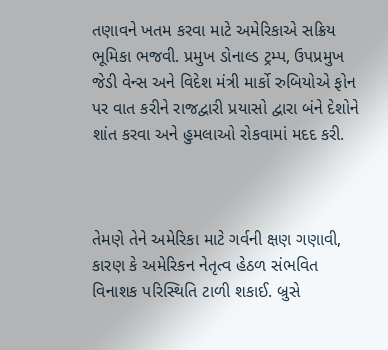તણાવને ખતમ કરવા માટે અમેરિકાએ સક્રિય ભૂમિકા ભજવી. પ્રમુખ ડોનાલ્ડ ટ્રમ્પ, ઉપપ્રમુખ જેડી વેન્સ અને વિદેશ મંત્રી માર્કો રુબિયોએ ફોન પર વાત કરીને રાજદ્વારી પ્રયાસો દ્વારા બંને દેશોને શાંત કરવા અને હુમલાઓ રોકવામાં મદદ કરી.



તેમણે તેને અમેરિકા માટે ગર્વની ક્ષણ ગણાવી, કારણ કે અમેરિકન નેતૃત્વ હેઠળ સંભવિત વિનાશક પરિસ્થિતિ ટાળી શકાઈ. બ્રુસે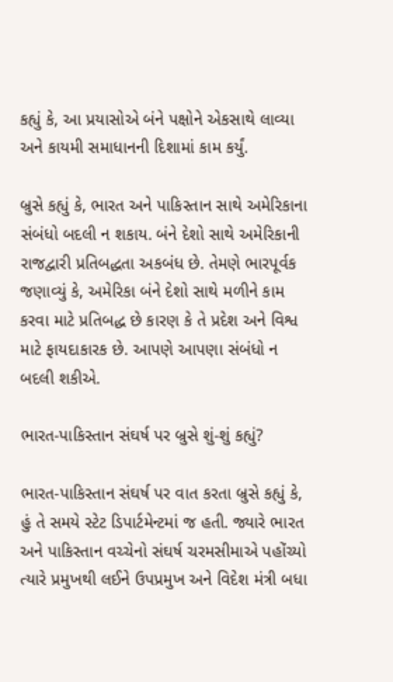કહ્યું કે, આ પ્રયાસોએ બંને પક્ષોને એકસાથે લાવ્યા અને કાયમી સમાધાનની દિશામાં કામ કર્યું.

બ્રુસે કહ્યું કે, ભારત અને પાકિસ્તાન સાથે અમેરિકાના સંબંધો બદલી ન શકાય. બંને દેશો સાથે અમેરિકાની રાજદ્વારી પ્રતિબદ્ધતા અકબંધ છે. તેમણે ભારપૂર્વક જણાવ્યું કે, અમેરિકા બંને દેશો સાથે મળીને કામ કરવા માટે પ્રતિબદ્ધ છે કારણ કે તે પ્રદેશ અને વિશ્વ માટે ફાયદાકારક છે. આપણે આપણા સંબંધો ન બદલી શકીએ.

ભારત-પાકિસ્તાન સંઘર્ષ પર બ્રુસે શું-શું કહ્યું?

ભારત-પાકિસ્તાન સંઘર્ષ પર વાત કરતા બ્રુસે કહ્યું કે, હું તે સમયે સ્ટેટ ડિપાર્ટમેન્ટમાં જ હતી. જ્યારે ભારત અને પાકિસ્તાન વચ્ચેનો સંઘર્ષ ચરમસીમાએ પહોંચ્યો ત્યારે પ્રમુખથી લઈને ઉપપ્રમુખ અને વિદેશ મંત્રી બધા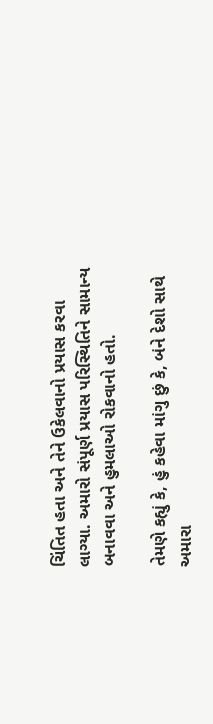ચિંતિત હતા અને તેને ઉકેલવાનો પ્રયાસ કરવા લાગ્યા. અમારો સંપૂર્ણ પ્રયાસ પરિસ્થિતિને સામાન્ય બનાવવા અને હુમલાઓ રોકવાનો હતો.

તેમણે કહ્યું કે, હું કહેવા માંગુ છું કે, બંને દેશો સાથે અમારા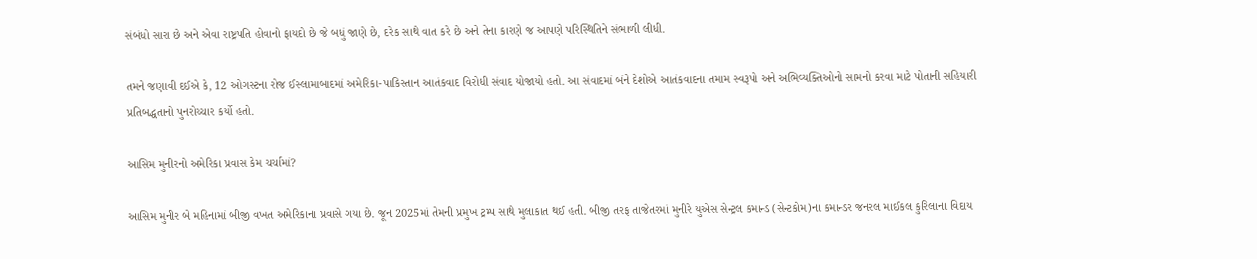સંબંધો સારા છે અને એવા રાષ્ટ્રપતિ હોવાનો ફાયદો છે જે બધું જાણે છે, દરેક સાથે વાત કરે છે અને તેના કારણે જ આપણે પરિસ્થિતિને સંભાળી લીધી.

તમને જણાવી દઈએ કે, 12 ઓગસ્ટના રોજ ઈસ્લામાબાદમાં અમેરિકા-પાકિસ્તાન આતંકવાદ વિરોધી સંવાદ યોજાયો હતો. આ સંવાદમાં બંને દેશોએ આતંકવાદના તમામ સ્વરૂપો અને અભિવ્યક્તિઓનો સામનો કરવા માટે પોતાની સહિયારી પ્રતિબદ્ધતાનો પુનરોચ્ચાર કર્યો હતો.

આસિમ મુનીરનો અમેરિકા પ્રવાસ કેમ ચર્ચામાં?

આસિમ મુનીર બે મહિનામાં બીજી વખત અમેરિકાના પ્રવાસે ગયા છે. જૂન 2025માં તેમની પ્રમુખ ટ્રમ્પ સાથે મુલાકાત થઈ હતી. બીજી તરફ તાજેતરમાં મુનીરે યુએસ સેન્ટ્રલ કમાન્ડ (સેન્ટકોમ)ના કમાન્ડર જનરલ માઈકલ કુરિલાના વિદાય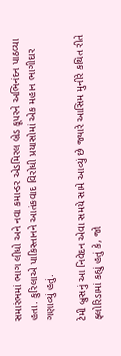સમારંભમાં ભાગ લીધો અને નવા કમાન્ડર એડમિરલ બ્રેડ કૂપરને અભિનંદન પાઠવ્યા હતા. કુરિલાએ પાકિસ્તાનને આતંકવાદ વિરોધી પ્રયાસોમાં એક મહાન ભાગીદાર ગણાવ્યું હતું.

ટેમી બ્રુસનું આ નિવેદન એવા સમયે સામે આવ્યું છે જ્યારે આસિમ મુનીરે કથિત રીતે ફ્લોરિડામાં કહ્યું હતું કે, જો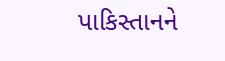પાકિસ્તાનને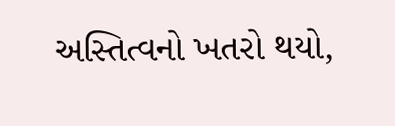અસ્તિત્વનો ખતરો થયો,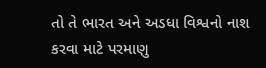તો તે ભારત અને અડધા વિશ્વનો નાશ કરવા માટે પરમાણુ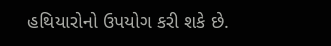હથિયારોનો ઉપયોગ કરી શકે છે.